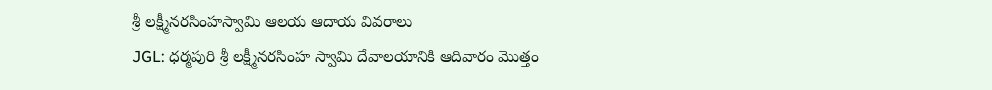శ్రీ లక్ష్మీనరసింహస్వామి ఆలయ ఆదాయ వివరాలు
JGL: ధర్మపురి శ్రీ లక్ష్మీనరసింహ స్వామి దేవాలయానికి ఆదివారం మొత్తం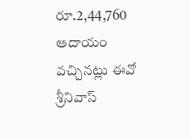రూ.2,44,760 ఆదాయం వచ్చినట్లు ఈవో శ్రీనివాస్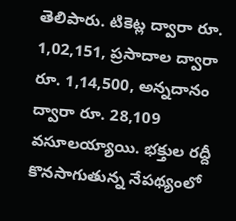తెలిపారు. టికెట్ల ద్వారా రూ. 1,02,151, ప్రసాదాల ద్వారా రూ. 1,14,500, అన్నదానం ద్వారా రూ. 28,109 వసూలయ్యాయి. భక్తుల రద్దీ కొనసాగుతున్న నేపథ్యంలో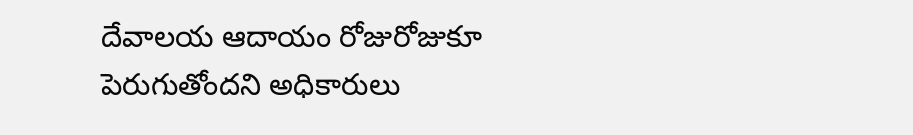దేవాలయ ఆదాయం రోజురోజుకూ పెరుగుతోందని అధికారులు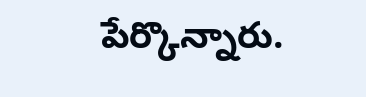పేర్కొన్నారు.